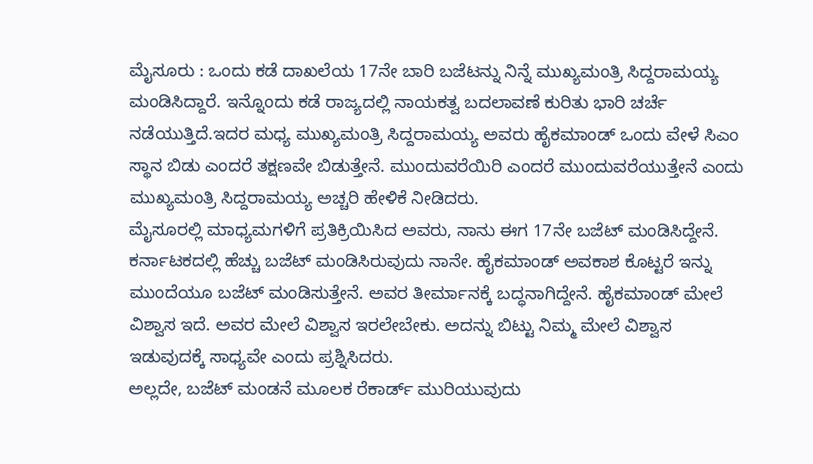ಮೈಸೂರು : ಒಂದು ಕಡೆ ದಾಖಲೆಯ 17ನೇ ಬಾರಿ ಬಜೆಟನ್ನು ನಿನ್ನೆ ಮುಖ್ಯಮಂತ್ರಿ ಸಿದ್ದರಾಮಯ್ಯ ಮಂಡಿಸಿದ್ದಾರೆ. ಇನ್ನೊಂದು ಕಡೆ ರಾಜ್ಯದಲ್ಲಿ ನಾಯಕತ್ವ ಬದಲಾವಣೆ ಕುರಿತು ಭಾರಿ ಚರ್ಚೆ ನಡೆಯುತ್ತಿದೆ.ಇದರ ಮಧ್ಯ ಮುಖ್ಯಮಂತ್ರಿ ಸಿದ್ದರಾಮಯ್ಯ ಅವರು ಹೈಕಮಾಂಡ್ ಒಂದು ವೇಳೆ ಸಿಎಂ ಸ್ಥಾನ ಬಿಡು ಎಂದರೆ ತಕ್ಷಣವೇ ಬಿಡುತ್ತೇನೆ. ಮುಂದುವರೆಯಿರಿ ಎಂದರೆ ಮುಂದುವರೆಯುತ್ತೇನೆ ಎಂದು ಮುಖ್ಯಮಂತ್ರಿ ಸಿದ್ದರಾಮಯ್ಯ ಅಚ್ಚರಿ ಹೇಳಿಕೆ ನೀಡಿದರು.
ಮೈಸೂರಲ್ಲಿ ಮಾಧ್ಯಮಗಳಿಗೆ ಪ್ರತಿಕ್ರಿಯಿಸಿದ ಅವರು, ನಾನು ಈಗ 17ನೇ ಬಜೆಟ್ ಮಂಡಿಸಿದ್ದೇನೆ. ಕರ್ನಾಟಕದಲ್ಲಿ ಹೆಚ್ಚು ಬಜೆಟ್ ಮಂಡಿಸಿರುವುದು ನಾನೇ. ಹೈಕಮಾಂಡ್ ಅವಕಾಶ ಕೊಟ್ಟರೆ ಇನ್ನು ಮುಂದೆಯೂ ಬಜೆಟ್ ಮಂಡಿಸುತ್ತೇನೆ. ಅವರ ತೀರ್ಮಾನಕ್ಕೆ ಬದ್ಧನಾಗಿದ್ದೇನೆ. ಹೈಕಮಾಂಡ್ ಮೇಲೆ ವಿಶ್ವಾಸ ಇದೆ. ಅವರ ಮೇಲೆ ವಿಶ್ವಾಸ ಇರಲೇಬೇಕು. ಅದನ್ನು ಬಿಟ್ಟು ನಿಮ್ಮ ಮೇಲೆ ವಿಶ್ವಾಸ ಇಡುವುದಕ್ಕೆ ಸಾಧ್ಯವೇ ಎಂದು ಪ್ರಶ್ನಿಸಿದರು.
ಅಲ್ಲದೇ, ಬಜೆಟ್ ಮಂಡನೆ ಮೂಲಕ ರೆಕಾರ್ಡ್ ಮುರಿಯುವುದು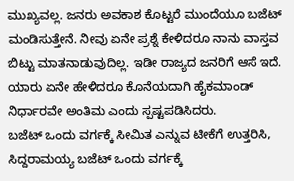ಮುಖ್ಯವಲ್ಲ. ಜನರು ಅವಕಾಶ ಕೊಟ್ಟರೆ ಮುಂದೆಯೂ ಬಜೆಟ್ ಮಂಡಿಸುತ್ತೇನೆ. ನೀವು ಏನೇ ಪ್ರಶ್ನೆ ಕೇಳಿದರೂ ನಾನು ವಾಸ್ತವ ಬಿಟ್ಟು ಮಾತನಾಡುವುದಿಲ್ಲ. ಇಡೀ ರಾಜ್ಯದ ಜನರಿಗೆ ಆಸೆ ಇದೆ. ಯಾರು ಏನೇ ಹೇಳಿದರೂ ಕೊನೆಯದಾಗಿ ಹೈಕಮಾಂಡ್ ನಿರ್ಧಾರವೇ ಅಂತಿಮ ಎಂದು ಸ್ಪಷ್ಟಪಡಿಸಿದರು.
ಬಜೆಟ್ ಒಂದು ವರ್ಗಕ್ಕೆ ಸೀಮಿತ ಎನ್ನುವ ಟೀಕೆಗೆ ಉತ್ತರಿಸಿ, ಸಿದ್ದರಾಮಯ್ಯ ಬಜೆಟ್ ಒಂದು ವರ್ಗಕ್ಕೆ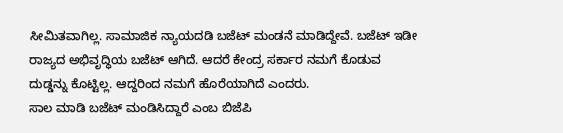ಸೀಮಿತವಾಗಿಲ್ಲ. ಸಾಮಾಜಿಕ ನ್ಯಾಯದಡಿ ಬಜೆಟ್ ಮಂಡನೆ ಮಾಡಿದ್ದೇವೆ. ಬಜೆಟ್ ಇಡೀ ರಾಜ್ಯದ ಅಭಿವೃದ್ಧಿಯ ಬಜೆಟ್ ಆಗಿದೆ. ಆದರೆ ಕೇಂದ್ರ ಸರ್ಕಾರ ನಮಗೆ ಕೊಡುವ ದುಡ್ಡನ್ನು ಕೊಟ್ಟಿಲ್ಲ. ಆದ್ದರಿಂದ ನಮಗೆ ಹೊರೆಯಾಗಿದೆ ಎಂದರು.
ಸಾಲ ಮಾಡಿ ಬಜೆಟ್ ಮಂಡಿಸಿದ್ದಾರೆ ಎಂಬ ಬಿಜೆಪಿ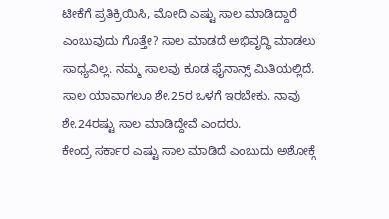ಟೀಕೆಗೆ ಪ್ರತಿಕ್ರಿಯಿಸಿ, ಮೋದಿ ಎಷ್ಟು ಸಾಲ ಮಾಡಿದ್ದಾರೆ ಎಂಬುವುದು ಗೊತ್ತೇ? ಸಾಲ ಮಾಡದೆ ಅಭಿವೃದ್ಧಿ ಮಾಡಲು ಸಾಧ್ಯವಿಲ್ಲ. ನಮ್ಮ ಸಾಲವು ಕೂಡ ಫೈನಾನ್ಸ್ ಮಿತಿಯಲ್ಲಿದೆ. ಸಾಲ ಯಾವಾಗಲೂ ಶೇ.25ರ ಒಳಗೆ ಇರಬೇಕು. ನಾವು ಶೇ.24ರಷ್ಟು ಸಾಲ ಮಾಡಿದ್ದೇವೆ ಎಂದರು.
ಕೇಂದ್ರ ಸರ್ಕಾರ ಎಷ್ಟು ಸಾಲ ಮಾಡಿದೆ ಎಂಬುದು ಅಶೋಕ್ಗೆ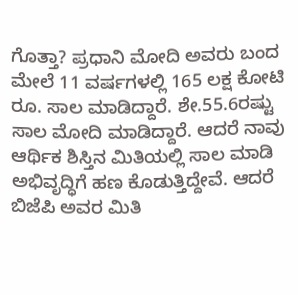ಗೊತ್ತಾ? ಪ್ರಧಾನಿ ಮೋದಿ ಅವರು ಬಂದ ಮೇಲೆ 11 ವರ್ಷಗಳಲ್ಲಿ 165 ಲಕ್ಷ ಕೋಟಿ ರೂ. ಸಾಲ ಮಾಡಿದ್ದಾರೆ. ಶೇ.55.6ರಷ್ಟು ಸಾಲ ಮೋದಿ ಮಾಡಿದ್ದಾರೆ. ಆದರೆ ನಾವು ಆರ್ಥಿಕ ಶಿಸ್ತಿನ ಮಿತಿಯಲ್ಲಿ ಸಾಲ ಮಾಡಿ ಅಭಿವೃದ್ಧಿಗೆ ಹಣ ಕೊಡುತ್ತಿದ್ದೇವೆ. ಆದರೆ ಬಿಜೆಪಿ ಅವರ ಮಿತಿ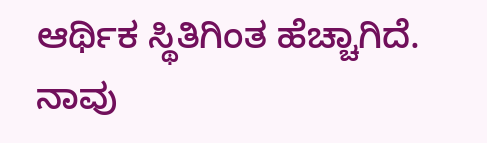ಆರ್ಥಿಕ ಸ್ಥಿತಿಗಿಂತ ಹೆಚ್ಚಾಗಿದೆ. ನಾವು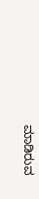ಮಾಡಿರುವ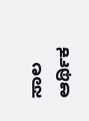ಸಾಲ ಆರ್ಥಿಕ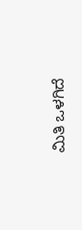ಮಿತಿ ಒಳಗಿದೆ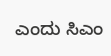ಎಂದು ಸಿಎಂ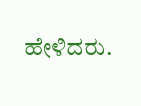ಹೇಳಿದರು.